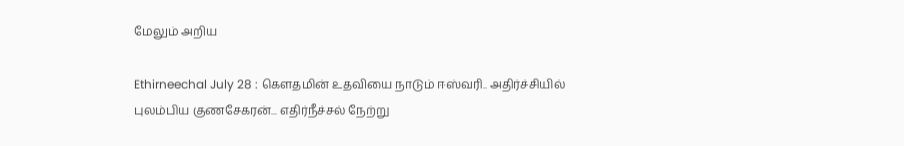மேலும் அறிய

Ethirneechal July 28 : கௌதமின் உதவியை நாடும் ஈஸ்வரி.. அதிர்ச்சியில் புலம்பிய குணசேகரன்... எதிர்நீச்சல் நேற்று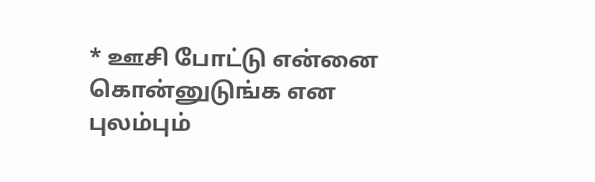* ஊசி போட்டு என்னை கொன்னுடுங்க என புலம்பும்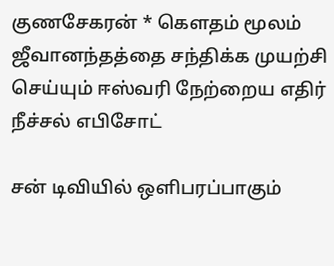குணசேகரன் * கெளதம் மூலம் ஜீவானந்தத்தை சந்திக்க முயற்சி செய்யும் ஈஸ்வரி நேற்றைய எதிர் நீச்சல் எபிசோட்

சன் டிவியில் ஒளிபரப்பாகும்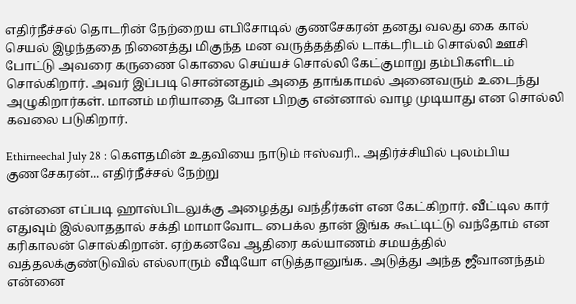எதிர்நீச்சல் தொடரின் நேற்றைய எபிசோடில் குணசேகரன் தனது வலது கை கால் செயல் இழந்ததை நினைத்து மிகுந்த மன வருத்தத்தில் டாக்டரிடம் சொல்லி ஊசி போட்டு அவரை கருணை கொலை செய்யச் சொல்லி கேட்குமாறு தம்பிகளிடம் சொல்கிறார். அவர் இப்படி சொன்னதும் அதை தாங்காமல் அனைவரும் உடைந்து அழுகிறார்கள். மானம் மரியாதை போன பிறகு என்னால் வாழ முடியாது என சொல்லி கவலை படுகிறார்.

Ethirneechal July 28 : கௌதமின் உதவியை நாடும் ஈஸ்வரி.. அதிர்ச்சியில் புலம்பிய குணசேகரன்... எதிர்நீச்சல் நேற்று

என்னை எப்படி ஹாஸ்பிடலுக்கு அழைத்து வந்தீர்கள் என கேட்கிறார். வீட்டில கார் எதுவும் இல்லாததால் சக்தி மாமாவோட பைக்ல தான் இங்க கூட்டிட்டு வந்தோம் என கரிகாலன் சொல்கிறான். ஏற்கனவே ஆதிரை கல்யாணம் சமயத்தில் வத்தலக்குண்டுவில் எல்லாரும் வீடியோ எடுத்தானுங்க. அடுத்து அந்த ஜீவானந்தம் என்னை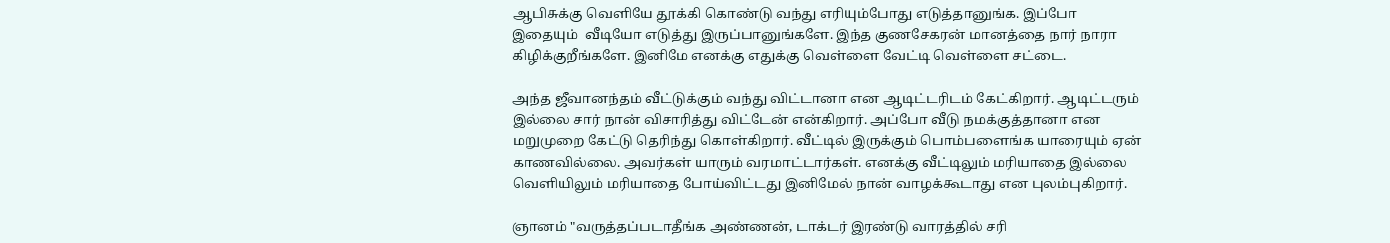ஆபிசுக்கு வெளியே தூக்கி கொண்டு வந்து எரியும்போது எடுத்தானுங்க. இப்போ இதையும்  வீடியோ எடுத்து இருப்பானுங்களே. இந்த குணசேகரன் மானத்தை நார் நாரா கிழிக்குறீங்களே. இனிமே எனக்கு எதுக்கு வெள்ளை வேட்டி வெள்ளை சட்டை.

அந்த ஜீவானந்தம் வீட்டுக்கும் வந்து விட்டானா என ஆடிட்டரிடம் கேட்கிறார். ஆடிட்டரும் இல்லை சார் நான் விசாரித்து விட்டேன் என்கிறார். அப்போ வீடு நமக்குத்தானா என மறுமுறை கேட்டு தெரிந்து கொள்கிறார். வீட்டில் இருக்கும் பொம்பளைங்க யாரையும் ஏன் காணவில்லை. அவர்கள் யாரும் வரமாட்டார்கள். எனக்கு வீட்டிலும் மரியாதை இல்லை வெளியிலும் மரியாதை போய்விட்டது இனிமேல் நான் வாழக்கூடாது என புலம்புகிறார்.

ஞானம் "வருத்தப்படாதீங்க அண்ணன், டாக்டர் இரண்டு வாரத்தில் சரி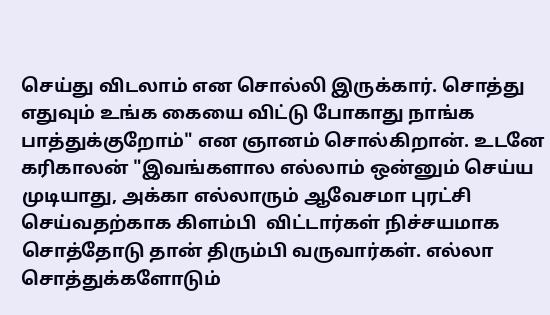செய்து விடலாம் என சொல்லி இருக்கார். சொத்து எதுவும் உங்க கையை விட்டு போகாது நாங்க பாத்துக்குறோம்" என ஞானம் சொல்கிறான். உடனே கரிகாலன் "இவங்களால எல்லாம் ஒன்னும் செய்ய முடியாது, அக்கா எல்லாரும் ஆவேசமா புரட்சி செய்வதற்காக கிளம்பி  விட்டார்கள் நிச்சயமாக சொத்தோடு தான் திரும்பி வருவார்கள். எல்லா சொத்துக்களோடும்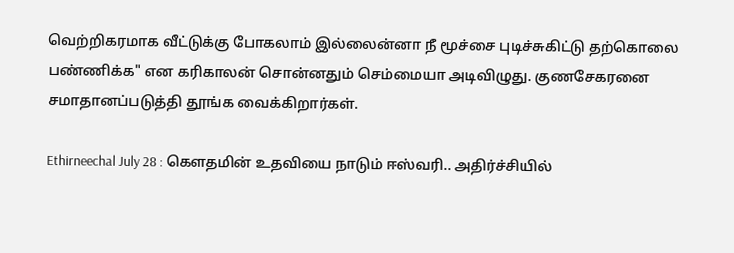வெற்றிகரமாக வீட்டுக்கு போகலாம் இல்லைன்னா நீ மூச்சை புடிச்சுகிட்டு தற்கொலை பண்ணிக்க" என கரிகாலன் சொன்னதும் செம்மையா அடிவிழுது. குணசேகரனை சமாதானப்படுத்தி தூங்க வைக்கிறார்கள்.

Ethirneechal July 28 : கௌதமின் உதவியை நாடும் ஈஸ்வரி.. அதிர்ச்சியில்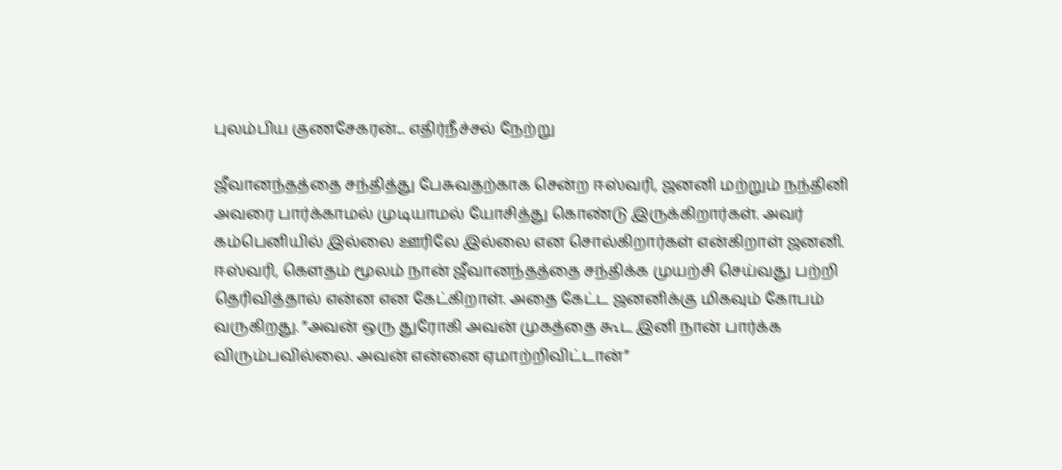புலம்பிய குணசேகரன்... எதிர்நீச்சல் நேற்று

ஜீவானந்தத்தை சந்தித்து பேசுவதற்காக சென்ற ஈஸ்வரி, ஜனனி மற்றும் நந்தினி அவரை பார்க்காமல் முடியாமல் யோசித்து கொண்டு இருக்கிறார்கள். அவர் கம்பெனியில் இல்லை ஊரிலே இல்லை என சொல்கிறார்கள் என்கிறாள் ஜனனி. ஈஸ்வரி, கெளதம் மூலம் நான் ஜீவானந்தத்தை சந்திக்க முயற்சி செய்வது பற்றி தெரிவித்தால் என்ன என கேட்கிறாள். அதை கேட்ட ஜனனிக்கு மிகவும் கோபம் வருகிறது. ”அவன் ஒரு துரோகி அவன் முகத்தை கூட இனி நான் பார்க்க விரும்பவில்லை. அவன் என்னை ஏமாற்றிவிட்டான்”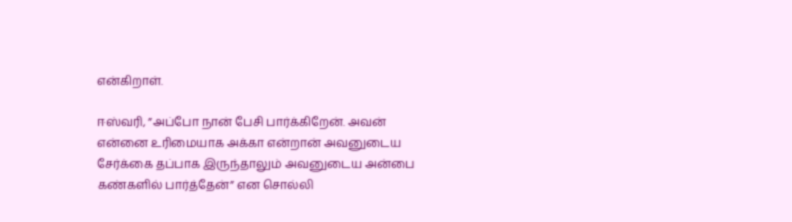என்கிறாள்.

ஈஸ்வரி, ”அப்போ நான் பேசி பார்க்கிறேன். அவன் என்னை உரிமையாக அக்கா என்றான் அவனுடைய சேர்க்கை தப்பாக இருந்தாலும் அவனுடைய அன்பை கண்களில் பார்த்தேன்” என சொல்லி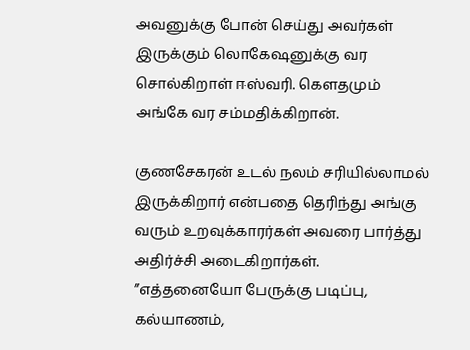அவனுக்கு போன் செய்து அவர்கள் இருக்கும் லொகேஷனுக்கு வர சொல்கிறாள் ஈஸ்வரி. கௌதமும் அங்கே வர சம்மதிக்கிறான்.

குணசேகரன் உடல் நலம் சரியில்லாமல் இருக்கிறார் என்பதை தெரிந்து அங்கு வரும் உறவுக்காரர்கள் அவரை பார்த்து அதிர்ச்சி அடைகிறார்கள். ”எத்தனையோ பேருக்கு படிப்பு, கல்யாணம்,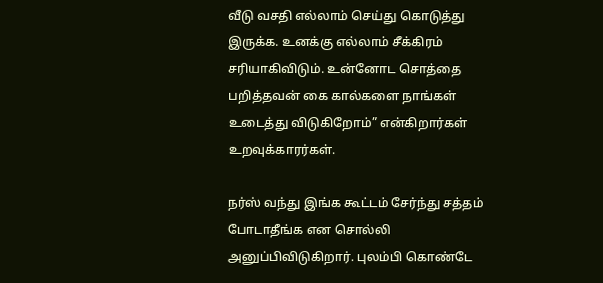வீடு வசதி எல்லாம் செய்து கொடுத்து இருக்க. உனக்கு எல்லாம் சீக்கிரம் சரியாகிவிடும். உன்னோட சொத்தை பறித்தவன் கை கால்களை நாங்கள் உடைத்து விடுகிறோம்” என்கிறார்கள் உறவுக்காரர்கள்.

நர்ஸ் வந்து இங்க கூட்டம் சேர்ந்து சத்தம் போடாதீங்க என சொல்லி அனுப்பிவிடுகிறார். புலம்பி கொண்டே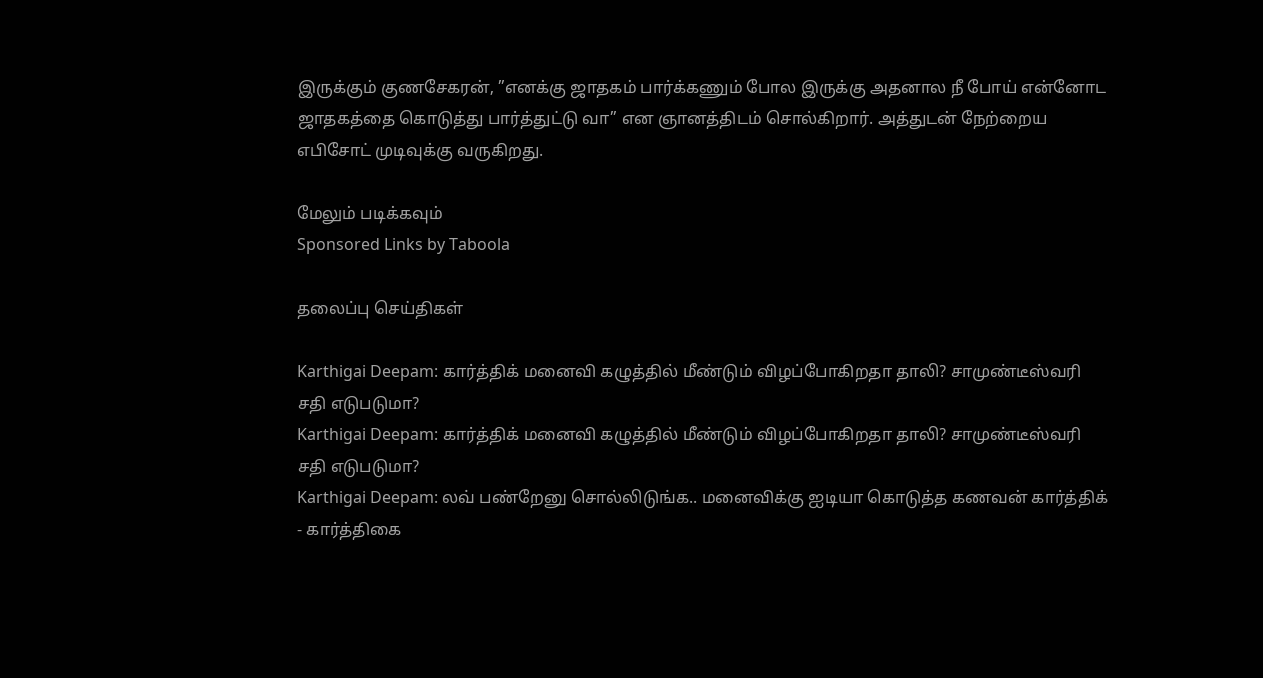இருக்கும் குணசேகரன், ”எனக்கு ஜாதகம் பார்க்கணும் போல இருக்கு அதனால நீ போய் என்னோட ஜாதகத்தை கொடுத்து பார்த்துட்டு வா” என ஞானத்திடம் சொல்கிறார். அத்துடன் நேற்றைய  எபிசோட் முடிவுக்கு வருகிறது.

மேலும் படிக்கவும்
Sponsored Links by Taboola

தலைப்பு செய்திகள்

Karthigai Deepam: கார்த்திக் மனைவி கழுத்தில் மீண்டும் விழப்போகிறதா தாலி? சாமுண்டீஸ்வரி சதி எடுபடுமா?
Karthigai Deepam: கார்த்திக் மனைவி கழுத்தில் மீண்டும் விழப்போகிறதா தாலி? சாமுண்டீஸ்வரி சதி எடுபடுமா?
Karthigai Deepam: லவ் பண்றேனு சொல்லிடுங்க.. மனைவிக்கு ஐடியா கொடுத்த கணவன் கார்த்திக் - கார்த்திகை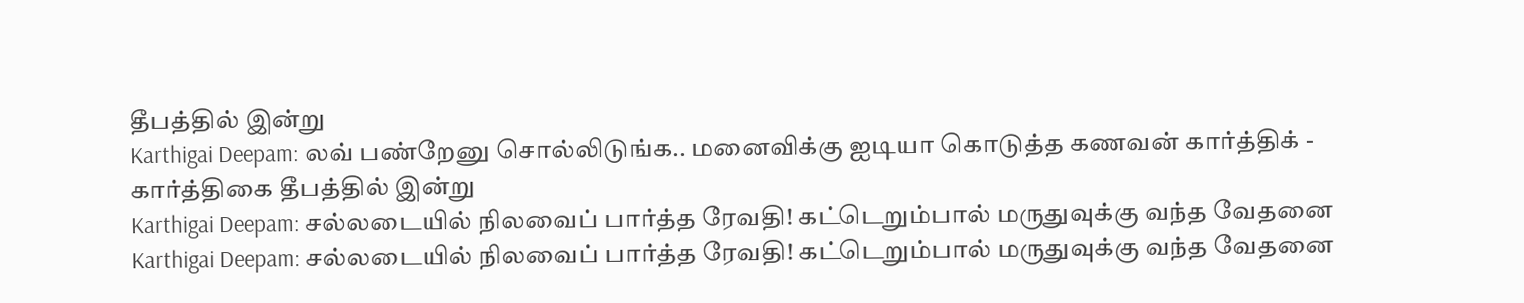தீபத்தில் இன்று
Karthigai Deepam: லவ் பண்றேனு சொல்லிடுங்க.. மனைவிக்கு ஐடியா கொடுத்த கணவன் கார்த்திக் - கார்த்திகை தீபத்தில் இன்று
Karthigai Deepam: சல்லடையில் நிலவைப் பார்த்த ரேவதி! கட்டெறும்பால் மருதுவுக்கு வந்த வேதனை
Karthigai Deepam: சல்லடையில் நிலவைப் பார்த்த ரேவதி! கட்டெறும்பால் மருதுவுக்கு வந்த வேதனை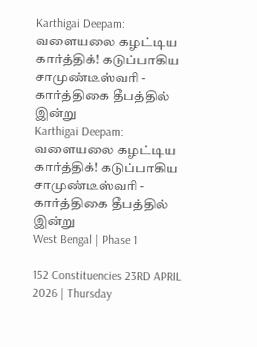Karthigai Deepam: வளையலை கழட்டிய கார்த்திக்! கடுப்பாகிய சாமுண்டீஸ்வரி - கார்த்திகை தீபத்தில் இன்று
Karthigai Deepam: வளையலை கழட்டிய கார்த்திக்! கடுப்பாகிய சாமுண்டீஸ்வரி - கார்த்திகை தீபத்தில் இன்று
West Bengal | Phase 1

152 Constituencies 23RD APRIL 2026 | Thursday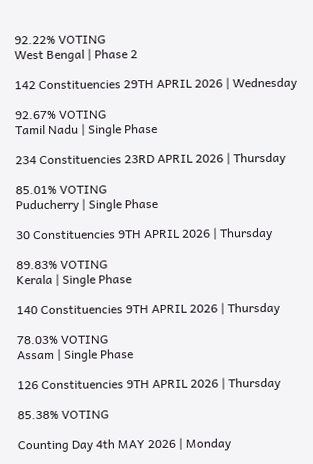92.22% VOTING
West Bengal | Phase 2

142 Constituencies 29TH APRIL 2026 | Wednesday

92.67% VOTING
Tamil Nadu | Single Phase

234 Constituencies 23RD APRIL 2026 | Thursday

85.01% VOTING
Puducherry | Single Phase

30 Constituencies 9TH APRIL 2026 | Thursday

89.83% VOTING
Kerala | Single Phase

140 Constituencies 9TH APRIL 2026 | Thursday

78.03% VOTING
Assam | Single Phase

126 Constituencies 9TH APRIL 2026 | Thursday

85.38% VOTING

Counting Day 4th MAY 2026 | Monday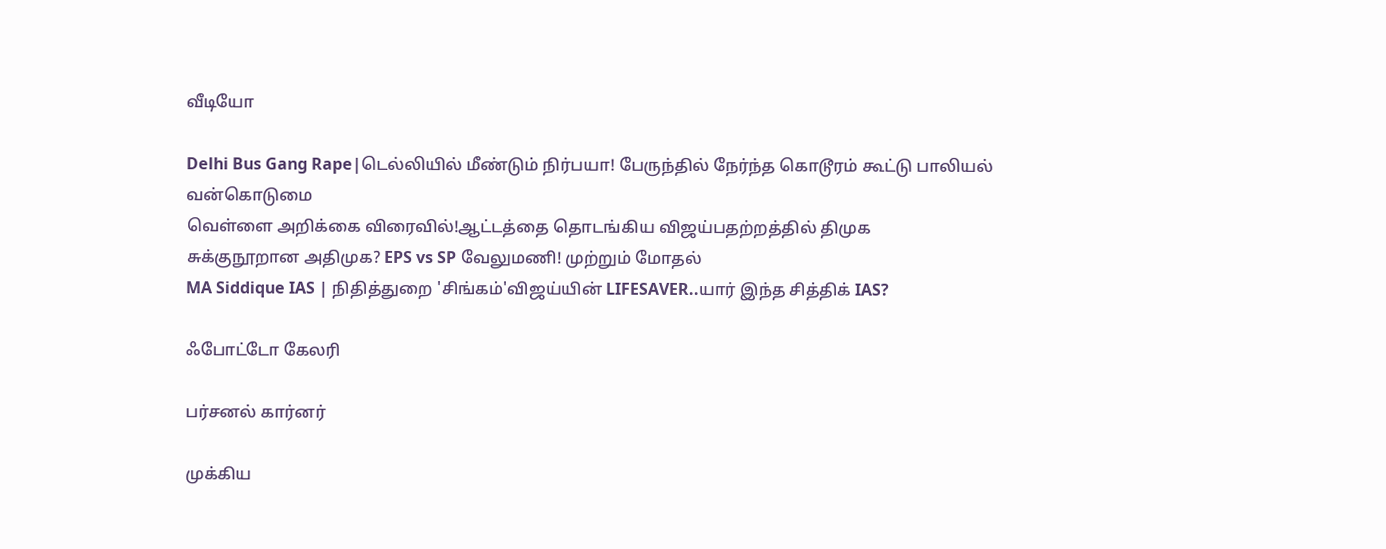வீடியோ

Delhi Bus Gang Rape|டெல்லியில் மீண்டும் நிர்பயா! பேருந்தில் நேர்ந்த கொடூரம் கூட்டு பாலியல் வன்கொடுமை
வெள்ளை அறிக்கை விரைவில்!ஆட்டத்தை தொடங்கிய விஜய்பதற்றத்தில் திமுக
சுக்குநூறான அதிமுக? EPS vs SP வேலுமணி! முற்றும் மோதல்
MA Siddique IAS | நிதித்துறை 'சிங்கம்'விஜய்யின் LIFESAVER..யார் இந்த சித்திக் IAS?

ஃபோட்டோ கேலரி

பர்சனல் கார்னர்

முக்கிய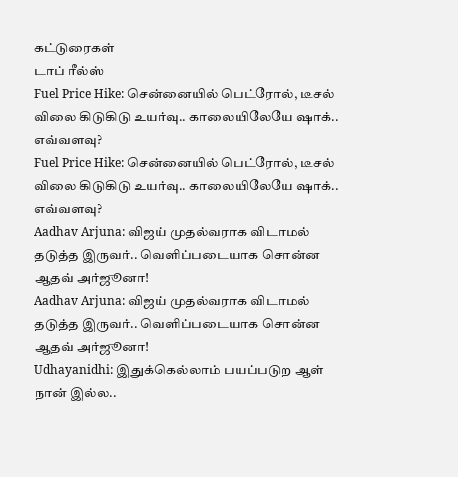கட்டுரைகள்
டாப் ரீல்ஸ்
Fuel Price Hike: சென்னையில் பெட்ரோல், டீசல் விலை கிடுகிடு உயர்வு.. காலையிலேயே ஷாக்.. எவ்வளவு?
Fuel Price Hike: சென்னையில் பெட்ரோல், டீசல் விலை கிடுகிடு உயர்வு.. காலையிலேயே ஷாக்.. எவ்வளவு?
Aadhav Arjuna: விஜய் முதல்வராக விடாமல் தடுத்த இருவர்.. வெளிப்படையாக சொன்ன ஆதவ் அர்ஜூனா!
Aadhav Arjuna: விஜய் முதல்வராக விடாமல் தடுத்த இருவர்.. வெளிப்படையாக சொன்ன ஆதவ் அர்ஜூனா!
Udhayanidhi: இதுக்கெல்லாம் பயப்படுற ஆள் நான் இல்ல..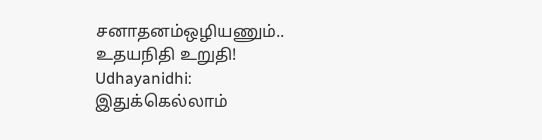சனாதனம்ஒழியணும்.. உதயநிதி உறுதி!
Udhayanidhi: இதுக்கெல்லாம்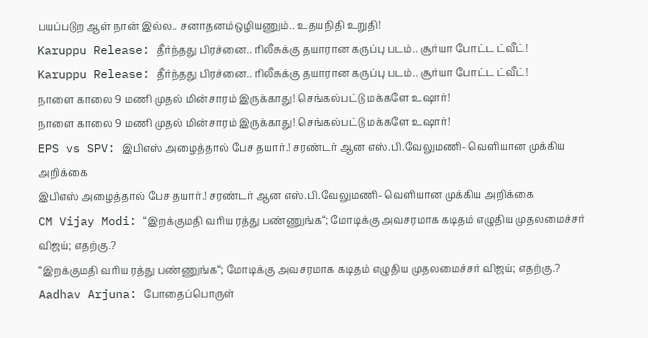பயப்படுற ஆள் நான் இல்ல.. சனாதனம்ஒழியணும்.. உதயநிதி உறுதி!
Karuppu Release: தீர்ந்தது பிரச்னை.. ரிலீசுக்கு தயாரான கருப்பு படம்.. சூர்யா போட்ட ட்வீட்!
Karuppu Release: தீர்ந்தது பிரச்னை.. ரிலீசுக்கு தயாரான கருப்பு படம்.. சூர்யா போட்ட ட்வீட்!
நாளை காலை 9 மணி முதல் மின்சாரம் இருக்காது! செங்கல்பட்டு மக்களே உஷார்!
நாளை காலை 9 மணி முதல் மின்சாரம் இருக்காது! செங்கல்பட்டு மக்களே உஷார்!
EPS vs SPV: இபிஎஸ் அழைத்தால் பேச தயார்.! சரண்டர் ஆன எஸ்.பி.வேலுமணி- வெளியான முக்கிய அறிக்கை
இபிஎஸ் அழைத்தால் பேச தயார்.! சரண்டர் ஆன எஸ்.பி.வேலுமணி- வெளியான முக்கிய அறிக்கை
CM Vijay Modi: “இறக்குமதி வரிய ரத்து பண்ணுங்க“; மோடிக்கு அவசரமாக கடிதம் எழுதிய முதலமைச்சர் விஜய்; எதற்கு.?
“இறக்குமதி வரிய ரத்து பண்ணுங்க“; மோடிக்கு அவசரமாக கடிதம் எழுதிய முதலமைச்சர் விஜய்; எதற்கு.?
Aadhav Arjuna: போதைப்பொருள்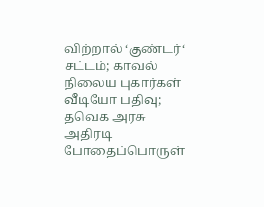விற்றால் ‘குண்டர்‘ சட்டம்; காவல் நிலைய புகார்கள் வீடியோ பதிவு; தவெக அரசு அதிரடி
போதைப்பொருள்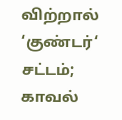விற்றால் ‘குண்டர்‘ சட்டம்; காவல்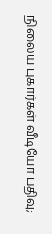நிலைய புகார்கள் வீடியோ பதிவு;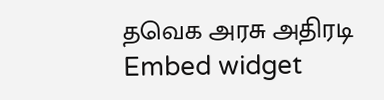தவெக அரசு அதிரடி
Embed widget